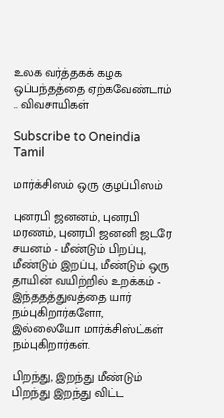உலக வர்த்தகக் கழக ஒப்பந்தத்தை ஏற்கவேண்டாம் .. விவசாயிகள்

Subscribe to Oneindia Tamil

மார்க்சிஸம் ஒரு குழப்பிஸம்

புனரபி ஜனனம், புனரபி மரணம், புனரபி ஜனனி ஜடரே சயனம் - மீண்டும் பிறப்பு, மீண்டும் இறப்பு, மீண்டும் ஒரு தாயின் வயிற்றில் உறக்கம் - இந்ததத்துவத்தை யார் நம்புகிறார்களோ, இல்லையோ மார்க்சிஸ்ட்கள் நம்புகிறார்கள்.

பிறந்து, இறந்து மீண்டும் பிறந்து இறந்து விட்ட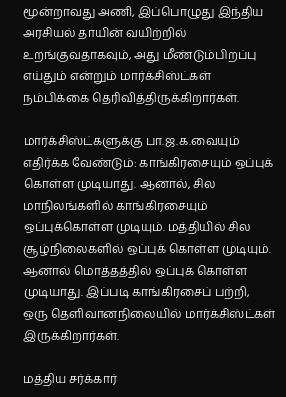மூன்றாவது அணி, இப்பொழுது இந்திய அரசியல் தாயின் வயிற்றில் உறங்குவதாகவும், அது மீண்டும்பிறப்பு எய்தும் என்றும் மார்க்சிஸ்ட்கள் நம்பிக்கை தெரிவித்திருக்கிறார்கள்.

மார்க்சிஸ்ட்களுக்கு பா.ஜ.க.வையும் எதிர்க்க வேண்டும்: காங்கிரசையும் ஒப்புக் கொள்ள முடியாது. ஆனால், சில மாநிலங்களில் காங்கிரசையும் ஒப்புக்கொள்ள முடியும். மத்தியில் சில சூழ்நிலைகளில் ஒப்புக் கொள்ள முடியும். ஆனால் மொத்தத்தில் ஒப்புக் கொள்ள முடியாது. இப்படி காங்கிரசைப் பற்றி, ஒரு தெளிவானநிலையில் மார்க்சிஸ்ட்கள் இருக்கிறார்கள்.

மத்திய சர்க்கார்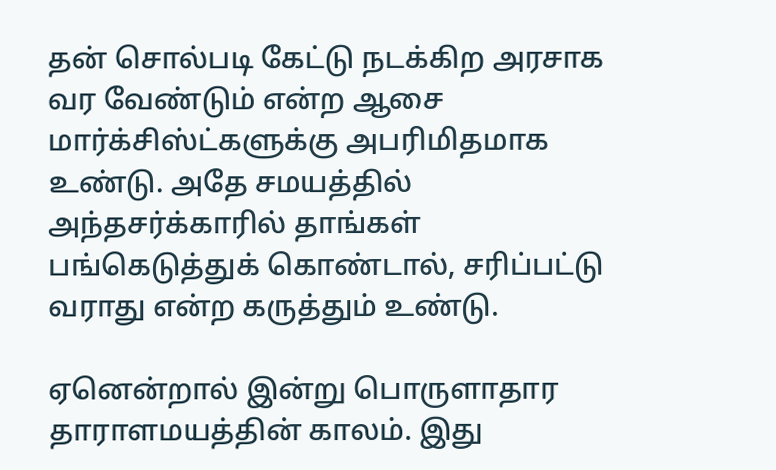தன் சொல்படி கேட்டு நடக்கிற அரசாக வர வேண்டும் என்ற ஆசை மார்க்சிஸ்ட்களுக்கு அபரிமிதமாக உண்டு. அதே சமயத்தில் அந்தசர்க்காரில் தாங்கள் பங்கெடுத்துக் கொண்டால், சரிப்பட்டு வராது என்ற கருத்தும் உண்டு.

ஏனென்றால் இன்று பொருளாதார தாராளமயத்தின் காலம். இது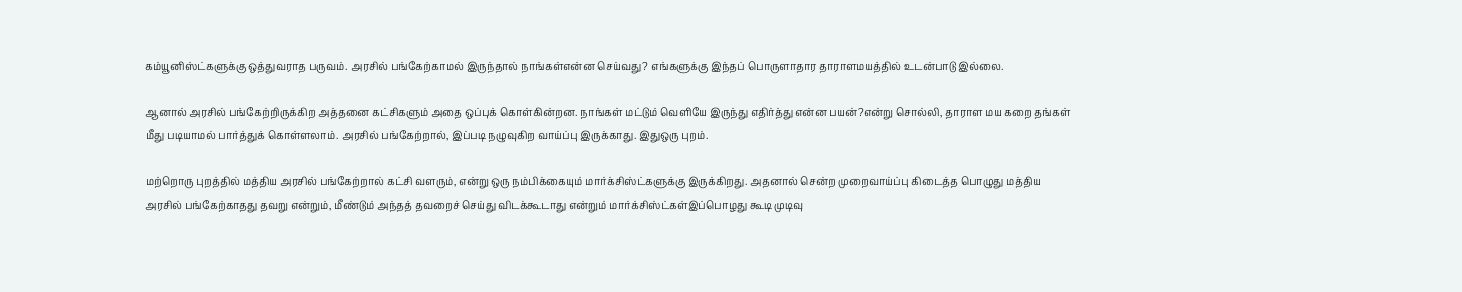கம்யூனிஸ்ட்களுக்கு ஒத்துவராத பருவம். அரசில் பங்கேற்காமல் இருந்தால் நாங்கள்என்ன செய்வது? எங்களுக்கு இந்தப் பொருளாதார தாராளமயத்தில் உடன்பாடு இல்லை.

ஆனால் அரசில் பங்கேற்றிருக்கிற அத்தனை கட்சிகளும் அதை ஒப்புக் கொள்கின்றன. நாங்கள் மட்டும் வெளியே இருந்து எதிர்த்து என்ன பயன்?என்று சொல்லி, தாராள மய கறை தங்கள் மீது படியாமல் பார்த்துக் கொள்ளலாம். அரசில் பங்கேற்றால், இப்படி நழுவுகிற வாய்ப்பு இருக்காது. இதுஒரு புறம்.

மற்றொரு புறத்தில் மத்திய அரசில் பங்கேற்றால் கட்சி வளரும், என்று ஒரு நம்பிக்கையும் மார்க்சிஸ்ட்களுக்கு இருக்கிறது. அதனால் சென்ற முறைவாய்ப்பு கிடைத்த பொழுது மத்திய அரசில் பங்கேற்காதது தவறு என்றும், மீண்டும் அந்தத் தவறைச் செய்து விடக்கூடாது என்றும் மார்க்சிஸ்ட்கள்இப்பொழது கூடி முடிவு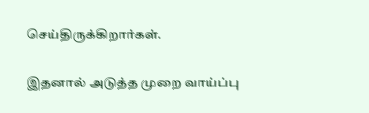செய்திருக்கிறார்கள்.

இதனால் அடுத்த முறை வாய்ப்பு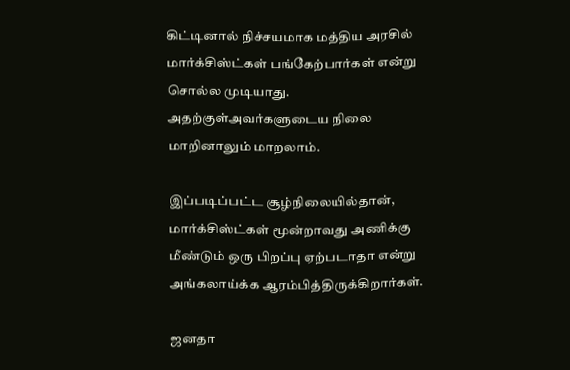கிட்டினால் நிச்சயமாக மத்திய அரசில் மார்க்சிஸ்ட்கள் பங்கேற்பார்கள் என்று சொல்ல முடியாது. அதற்குள்அவர்களுடைய நிலை மாறினாலும் மாறலாம்.

இப்படிப்பட்ட சூழ்நிலையில்தான், மார்க்சிஸ்ட்கள் மூன்றாவது அணிக்கு மீண்டும் ஒரு பிறப்பு ஏற்படாதா என்று அங்கலாய்க்க ஆரம்பித்திருக்கிறார்கள்.

ஜனதா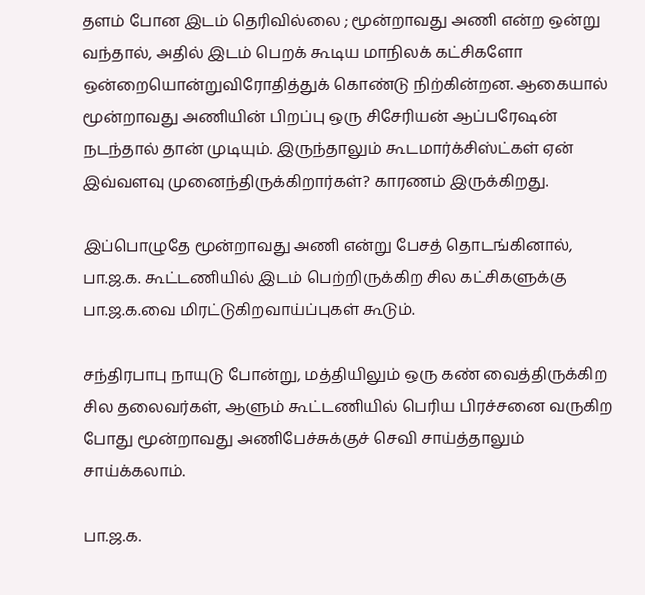தளம் போன இடம் தெரிவில்லை ; மூன்றாவது அணி என்ற ஒன்று வந்தால், அதில் இடம் பெறக் கூடிய மாநிலக் கட்சிகளோ ஒன்றையொன்றுவிரோதித்துக் கொண்டு நிற்கின்றன. ஆகையால் மூன்றாவது அணியின் பிறப்பு ஒரு சிசேரியன் ஆப்பரேஷன் நடந்தால் தான் முடியும். இருந்தாலும் கூடமார்க்சிஸ்ட்கள் ஏன் இவ்வளவு முனைந்திருக்கிறார்கள்? காரணம் இருக்கிறது.

இப்பொழுதே மூன்றாவது அணி என்று பேசத் தொடங்கினால், பா.ஜ.க. கூட்டணியில் இடம் பெற்றிருக்கிற சில கட்சிகளுக்கு பா.ஜ.க.வை மிரட்டுகிறவாய்ப்புகள் கூடும்.

சந்திரபாபு நாயுடு போன்று, மத்தியிலும் ஒரு கண் வைத்திருக்கிற சில தலைவர்கள், ஆளும் கூட்டணியில் பெரிய பிரச்சனை வருகிற போது மூன்றாவது அணிபேச்சுக்குச் செவி சாய்த்தாலும் சாய்க்கலாம்.

பா.ஜ.க.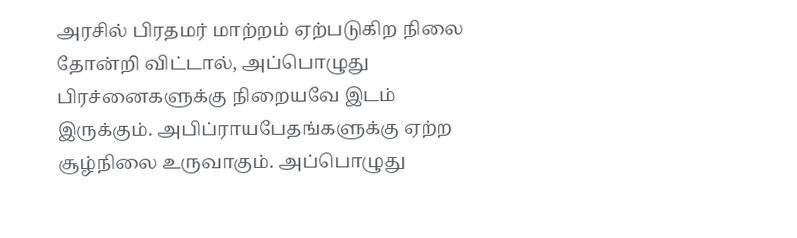அரசில் பிரதமர் மாற்றம் ஏற்படுகிற நிலை தோன்றி விட்டால், அப்பொழுது பிரச்னைகளுக்கு நிறையவே இடம் இருக்கும். அபிப்ராயபேதங்களுக்கு ஏற்ற சூழ்நிலை உருவாகும். அப்பொழுது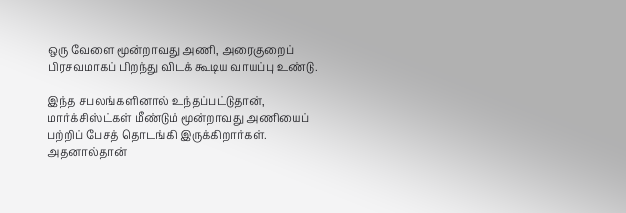ஒரு வேளை மூன்றாவது அணி, அரைகுறைப் பிரசவமாகப் பிறந்து விடக் கூடிய வாயப்பு உண்டு.

இந்த சபலங்களினால் உந்தப்பட்டுதான், மார்க்சிஸ்ட்கள் மீண்டும் மூன்றாவது அணியைப் பற்றிப் பேசத் தொடங்கி இருக்கிறார்கள். அதனால்தான்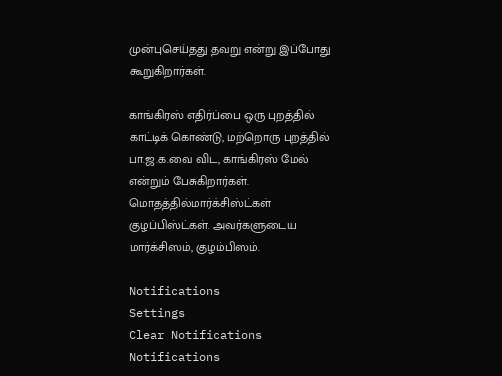முன்புசெய்தது தவறு என்று இப்போது கூறுகிறார்கள்.

காங்கிரஸ் எதிர்ப்பை ஒரு புறத்தில் காட்டிக் கொண்டு, மற்றொரு புறத்தில் பா.ஜ.க.வை விட, காங்கிரஸ் மேல் என்றும் பேசுகிறார்கள். மொதத்தில்மார்க்சிஸ்ட்கள் குழப்பிஸ்ட்கள். அவர்களுடைய மார்க்சிஸம், குழம்பிஸம்.

Notifications
Settings
Clear Notifications
Notifications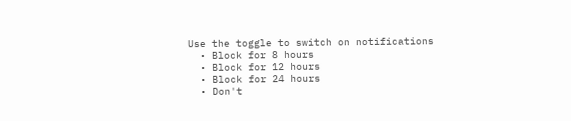Use the toggle to switch on notifications
  • Block for 8 hours
  • Block for 12 hours
  • Block for 24 hours
  • Don't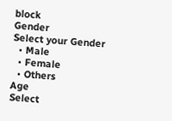block
Gender
Select your Gender
  • Male
  • Female
  • Others
Age
Select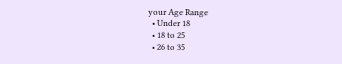your Age Range
  • Under 18
  • 18 to 25
  • 26 to 35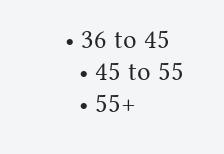• 36 to 45
  • 45 to 55
  • 55+